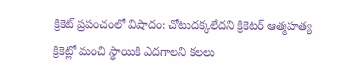క్రికెట్ ప్రపంచంలో విషాదం: చోటుదక్కలేదని క్రికెటర్ ఆత్మహత్య
క్రికెట్లో మంచి స్థాయికి ఎదగాలని కలలు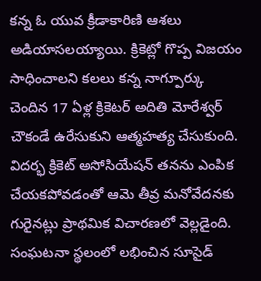కన్న ఓ యువ క్రీడాకారిణి ఆశలు అడియాసలయ్యాయి. క్రికెట్లో గొప్ప విజయం సాధించాలని కలలు కన్న నాగ్పూర్కు చెందిన 17 ఏళ్ల క్రికెటర్ అదితి మోరేశ్వర్ చౌకండే ఉరేసుకుని ఆత్మహత్య చేసుకుంది. విదర్భ క్రికెట్ అసోసియేషన్ తనను ఎంపిక చేయకపోవడంతో ఆమె తీవ్ర మనోవేదనకు గురైనట్లు ప్రాథమిక విచారణలో వెల్లడైంది. సంఘటనా స్థలంలో లభించిన సూసైడ్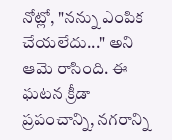నోట్లో, "నన్ను ఎంపిక చేయలేదు..." అని ఆమె రాసింది. ఈ ఘటన క్రీడా ప్రపంచాన్ని, నగరాన్ని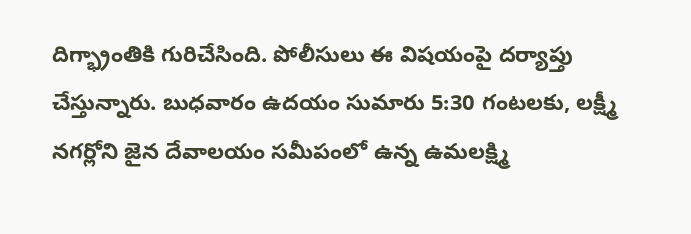దిగ్భ్రాంతికి గురిచేసింది. పోలీసులు ఈ విషయంపై దర్యాప్తు చేస్తున్నారు. బుధవారం ఉదయం సుమారు 5:30 గంటలకు, లక్ష్మీ నగర్లోని జైన దేవాలయం సమీపంలో ఉన్న ఉమలక్ష్మి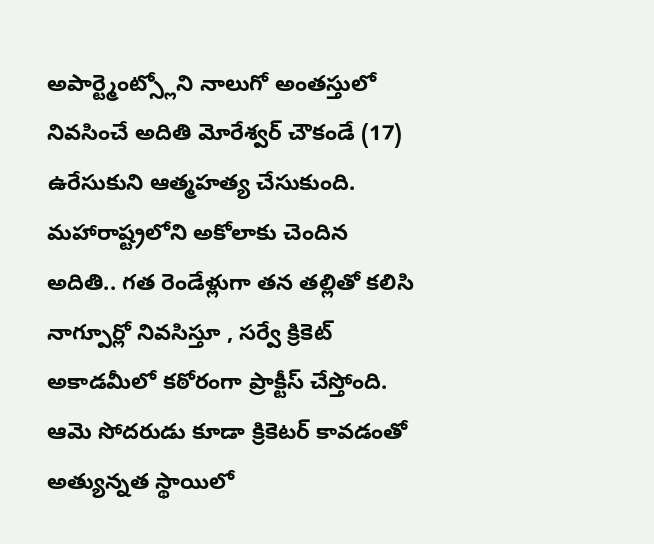అపార్ట్మెంట్స్లోని నాలుగో అంతస్తులో నివసించే అదితి మోరేశ్వర్ చౌకండే (17) ఉరేసుకుని ఆత్మహత్య చేసుకుంది.
మహారాష్ట్రలోని అకోలాకు చెందిన అదితి.. గత రెండేళ్లుగా తన తల్లితో కలిసి నాగ్పూర్లో నివసిస్తూ , సర్వే క్రికెట్ అకాడమీలో కఠోరంగా ప్రాక్టీస్ చేస్తోంది. ఆమె సోదరుడు కూడా క్రికెటర్ కావడంతో అత్యున్నత స్థాయిలో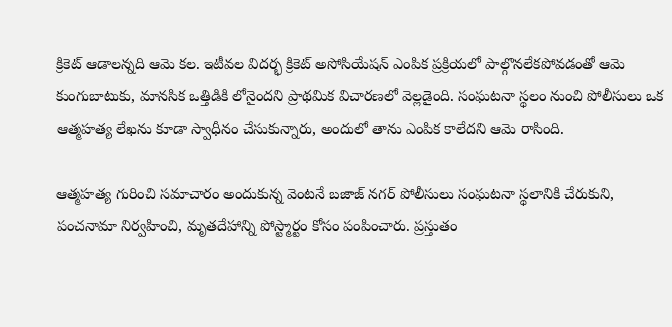క్రికెట్ ఆడాలన్నది ఆమె కల. ఇటీవల విదర్భ క్రికెట్ అసోసియేషన్ ఎంపిక ప్రక్రియలో పాల్గొనలేకపోవడంతో ఆమె కుంగుబాటుకు, మానసిక ఒత్తిడికి లోనైందని ప్రాథమిక విచారణలో వెల్లడైంది. సంఘటనా స్థలం నుంచి పోలీసులు ఒక ఆత్మహత్య లేఖను కూడా స్వాధీనం చేసుకున్నారు, అందులో తాను ఎంపిక కాలేదని ఆమె రాసింది.

ఆత్మహత్య గురించి సమాచారం అందుకున్న వెంటనే బజాజ్ నగర్ పోలీసులు సంఘటనా స్థలానికి చేరుకుని, పంచనామా నిర్వహించి, మృతదేహాన్ని పోస్ట్మార్టం కోసం పంపించారు. ప్రస్తుతం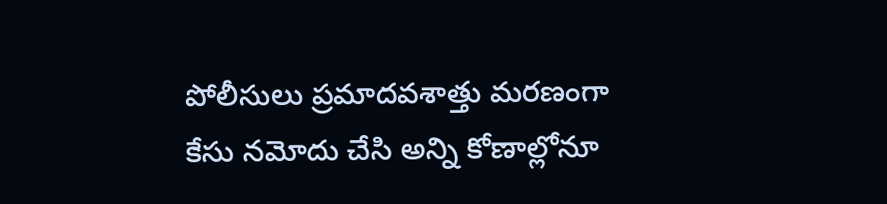పోలీసులు ప్రమాదవశాత్తు మరణంగా కేసు నమోదు చేసి అన్ని కోణాల్లోనూ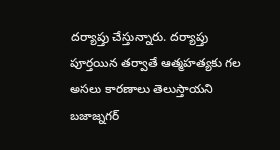దర్యాప్తు చేస్తున్నారు. దర్యాప్తు పూర్తయిన తర్వాతే ఆత్మహత్యకు గల అసలు కారణాలు తెలుస్తాయని బజాజ్నగర్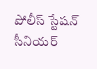పోలీస్ స్టేషన్ సీనియర్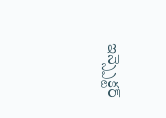ఇన్స్పెక్టర్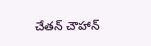చేతన్ చౌహాన్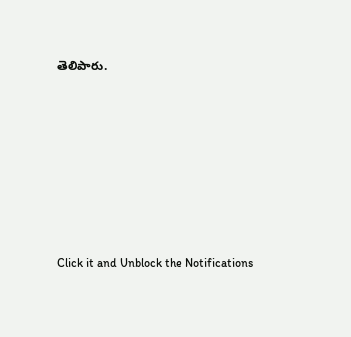తెలిపారు.














Click it and Unblock the Notifications